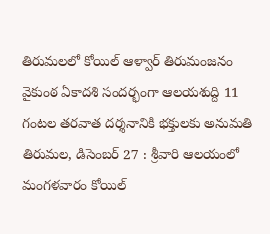తిరుమలలో కోయిల్ ఆళ్వార్ తిరుమంజనం
వైకుంఠ ఏకాదశి సందర్భంగా ఆలయశుద్ది 11 గంటల తరవాత దర్శనానికి భక్తులకు అనుమతి తిరుమల, డిసెంబర్ 27 : శ్రీవారి ఆలయంలో మంగళవారం కోయిల్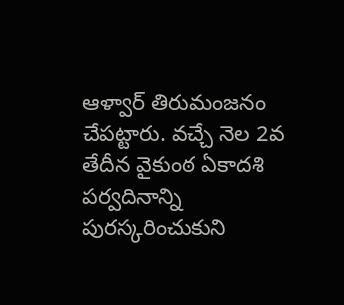ఆళ్వార్ తిరుమంజనం చేపట్టారు. వచ్చే నెల 2వ తేదీన వైకుంఠ ఏకాదశి పర్వదినాన్ని పురస్కరించుకుని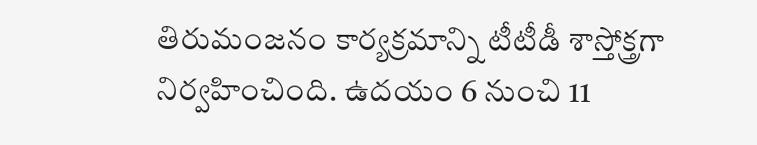తిరుమంజనం కార్యక్రమాన్ని టీటీడీ శాస్తోక్త్రగా నిర్వహించింది. ఉదయం 6 నుంచి 11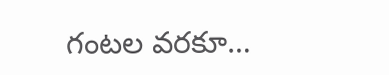గంటల వరకూ…